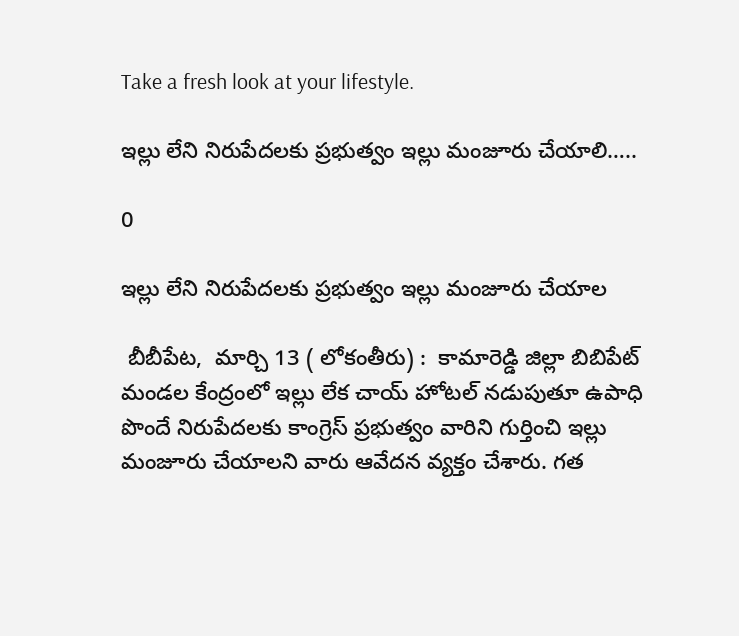Take a fresh look at your lifestyle.

ఇల్లు లేని నిరుపేదలకు ప్రభుత్వం ఇల్లు మంజూరు చేయాలి…..

0

ఇల్లు లేని నిరుపేదలకు ప్రభుత్వం ఇల్లు మంజూరు చేయాల

 బీబీపేట,  మార్చి 13 ( లోకంతీరు) :  కామారెడ్డి జిల్లా బిబిపేట్ మండల కేంద్రంలో ఇల్లు లేక చాయ్ హోటల్ నడుపుతూ ఉపాధి పొందే నిరుపేదలకు కాంగ్రెస్ ప్రభుత్వం వారిని గుర్తించి ఇల్లు మంజూరు చేయాలని వారు ఆవేదన వ్యక్తం చేశారు. గత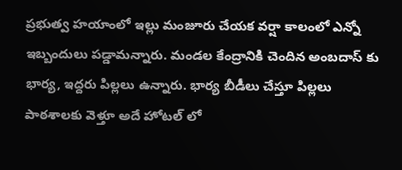ప్రభుత్వ హయాంలో ఇల్లు మంజూరు చేయక వర్షా కాలంలో ఎన్నో ఇబ్బందులు పడ్డామన్నారు. మండల కేంద్రానికి చెందిన అంబదాస్ కు భార్య, ఇద్దరు పిల్లలు ఉన్నారు. భార్య బీడీలు చేస్తూ పిల్లలు పాఠశాలకు వెళ్తూ అదే హోటల్ లో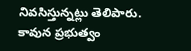నివసిస్తున్నట్లు తెలిపారు. కావున ప్రభుత్వం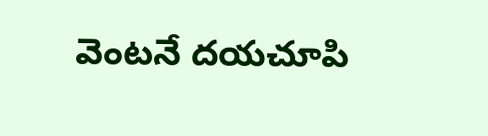వెంటనే దయచూపి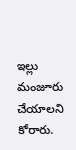ఇల్లు మంజూరు చేయాలని కోరారు.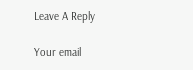Leave A Reply

Your email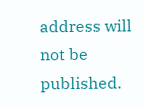address will not be published.